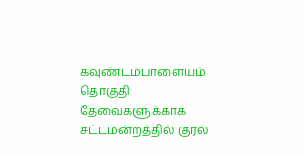கவுண்டம்பாளையம் தொகுதி தேவைகளுக்காக சட்டமன்றத்தில் குரல்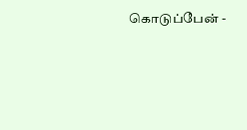கொடுப்பேன் -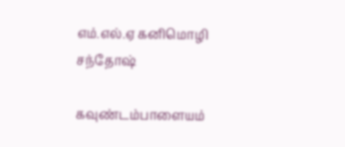எம்.எல்.ஏ கனிமொழி சந்தோஷ்

கவுண்டம்பாளையம்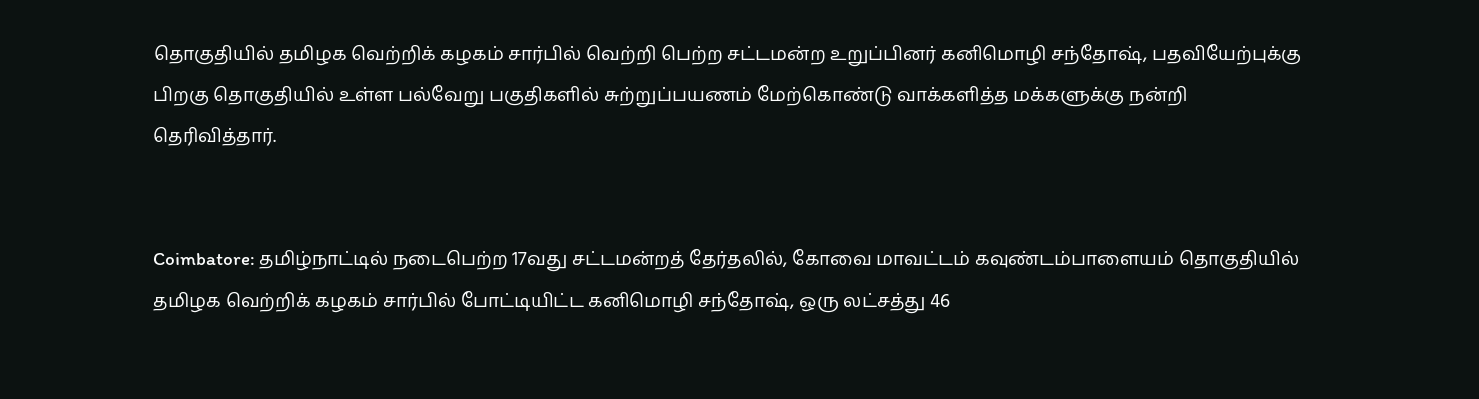தொகுதியில் தமிழக வெற்றிக் கழகம் சார்பில் வெற்றி பெற்ற சட்டமன்ற உறுப்பினர் கனிமொழி சந்தோஷ், பதவியேற்புக்கு பிறகு தொகுதியில் உள்ள பல்வேறு பகுதிகளில் சுற்றுப்பயணம் மேற்கொண்டு வாக்களித்த மக்களுக்கு நன்றி தெரிவித்தார்.


Coimbatore: தமிழ்நாட்டில் நடைபெற்ற 17வது சட்டமன்றத் தேர்தலில், கோவை மாவட்டம் கவுண்டம்பாளையம் தொகுதியில் தமிழக வெற்றிக் கழகம் சார்பில் போட்டியிட்ட கனிமொழி சந்தோஷ், ஒரு லட்சத்து 46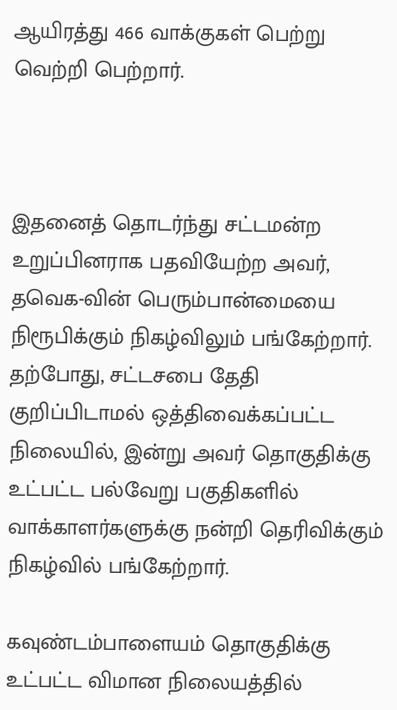ஆயிரத்து 466 வாக்குகள் பெற்று வெற்றி பெற்றார்.



இதனைத் தொடர்ந்து சட்டமன்ற உறுப்பினராக பதவியேற்ற அவர், தவெக-வின் பெரும்பான்மையை நிரூபிக்கும் நிகழ்விலும் பங்கேற்றார். தற்போது, சட்டசபை தேதி குறிப்பிடாமல் ஒத்திவைக்கப்பட்ட நிலையில், இன்று அவர் தொகுதிக்கு உட்பட்ட பல்வேறு பகுதிகளில் வாக்காளர்களுக்கு நன்றி தெரிவிக்கும் நிகழ்வில் பங்கேற்றார்.

கவுண்டம்பாளையம் தொகுதிக்கு உட்பட்ட விமான நிலையத்தில்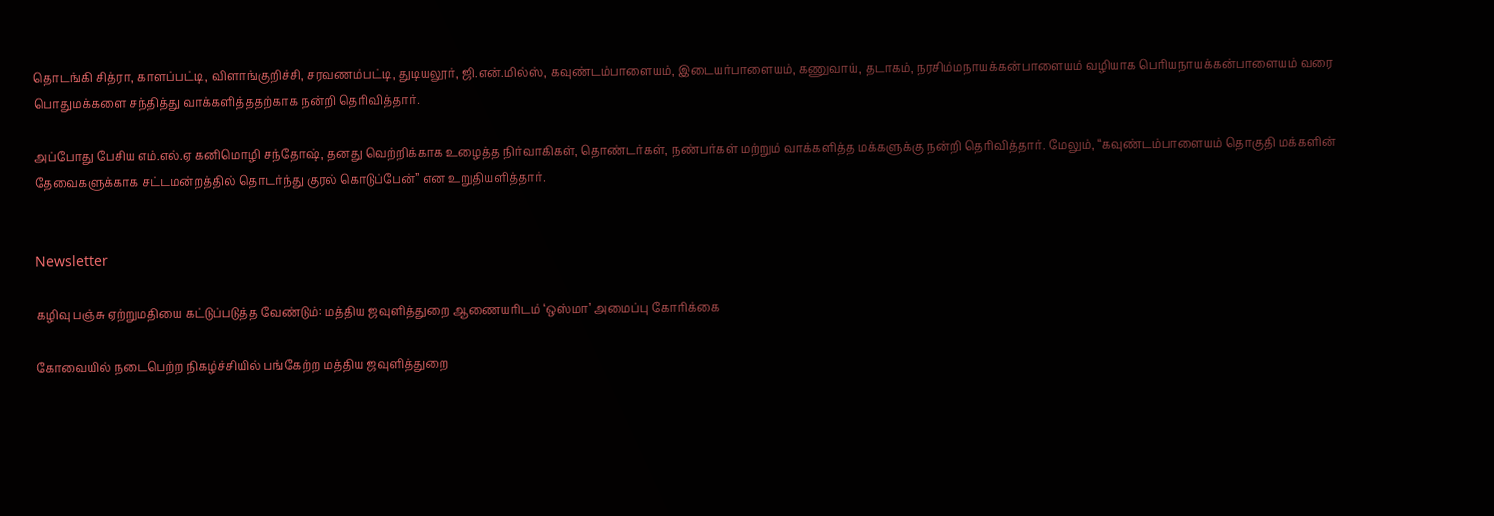தொடங்கி சித்ரா, காளப்பட்டி, விளாங்குறிச்சி, சரவணம்பட்டி, துடியலூர், ஜி.என்.மில்ஸ், கவுண்டம்பாளையம், இடையர்பாளையம், கணுவாய், தடாகம், நரசிம்மநாயக்கன்பாளையம் வழியாக பெரியநாயக்கன்பாளையம் வரை பொதுமக்களை சந்தித்து வாக்களித்ததற்காக நன்றி தெரிவித்தார்.

அப்போது பேசிய எம்.எல்.ஏ கனிமொழி சந்தோஷ், தனது வெற்றிக்காக உழைத்த நிர்வாகிகள், தொண்டர்கள், நண்பர்கள் மற்றும் வாக்களித்த மக்களுக்கு நன்றி தெரிவித்தார். மேலும், “கவுண்டம்பாளையம் தொகுதி மக்களின் தேவைகளுக்காக சட்டமன்றத்தில் தொடர்ந்து குரல் கொடுப்பேன்” என உறுதியளித்தார்.


Newsletter

கழிவு பஞ்சு ஏற்றுமதியை கட்டுப்படுத்த வேண்டும்: மத்திய ஜவுளித்துறை ஆணையரிடம் ‘ஒஸ்மா’ அமைப்பு கோரிக்கை

கோவையில் நடைபெற்ற நிகழ்ச்சியில் பங்கேற்ற மத்திய ஜவுளித்துறை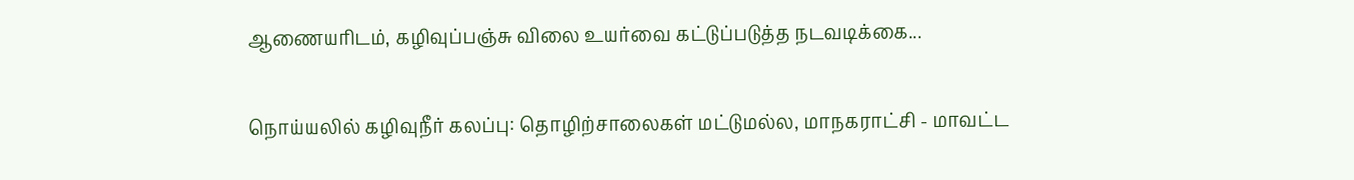ஆணையரிடம், கழிவுப்பஞ்சு விலை உயர்வை கட்டுப்படுத்த நடவடிக்கை...

நொய்யலில் கழிவுநீர் கலப்பு: தொழிற்சாலைகள் மட்டுமல்ல, மாநகராட்சி - மாவட்ட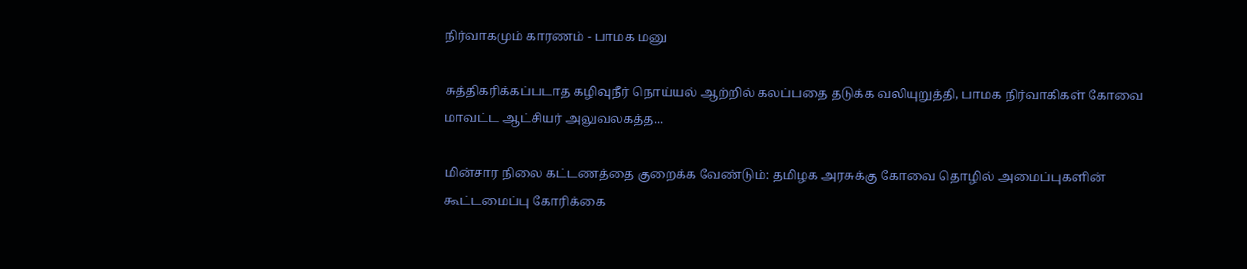நிர்வாகமும் காரணம் - பாமக மனு

சுத்திகரிக்கப்படாத கழிவுநீர் நொய்யல் ஆற்றில் கலப்பதை தடுக்க வலியுறுத்தி, பாமக நிர்வாகிகள் கோவை மாவட்ட ஆட்சியர் அலுவலகத்த...

மின்சார நிலை கட்டணத்தை குறைக்க வேண்டும்: தமிழக அரசுக்கு கோவை தொழில் அமைப்புகளின் கூட்டமைப்பு கோரிக்கை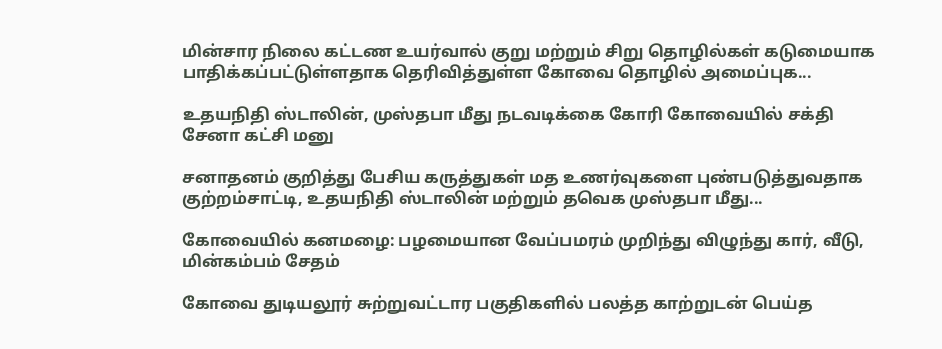மின்சார நிலை கட்டண உயர்வால் குறு மற்றும் சிறு தொழில்கள் கடுமையாக பாதிக்கப்பட்டுள்ளதாக தெரிவித்துள்ள கோவை தொழில் அமைப்புக...

உதயநிதி ஸ்டாலின், முஸ்தபா மீது நடவடிக்கை கோரி கோவையில் சக்தி சேனா கட்சி மனு

சனாதனம் குறித்து பேசிய கருத்துகள் மத உணர்வுகளை புண்படுத்துவதாக குற்றம்சாட்டி, உதயநிதி ஸ்டாலின் மற்றும் தவெக முஸ்தபா மீது...

கோவையில் கனமழை: பழமையான வேப்பமரம் முறிந்து விழுந்து கார், வீடு, மின்கம்பம் சேதம்

கோவை துடியலூர் சுற்றுவட்டார பகுதிகளில் பலத்த காற்றுடன் பெய்த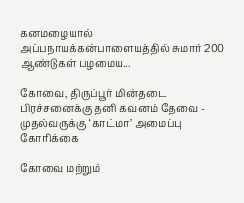கனமழையால் அப்பநாயக்கன்பாளையத்தில் சுமார் 200 ஆண்டுகள் பழமைய...

கோவை, திருப்பூர் மின்தடை பிரச்சனைக்கு தனி கவனம் தேவை - முதல்வருக்கு ‘காட்மா’ அமைப்பு கோரிக்கை

கோவை மற்றும்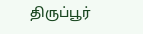திருப்பூர்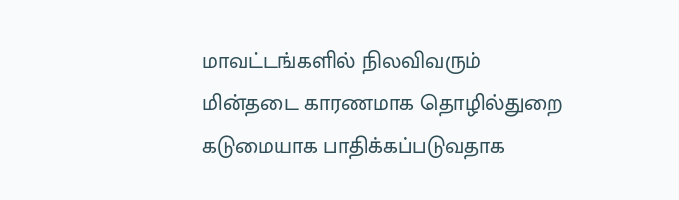மாவட்டங்களில் நிலவிவரும்  மின்தடை காரணமாக தொழில்துறை கடுமையாக பாதிக்கப்படுவதாக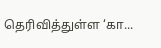தெரிவித்துள்ள ‘கா...